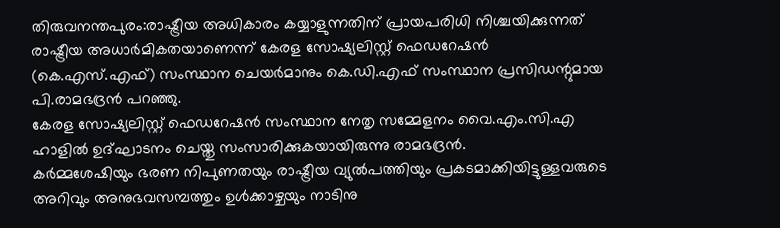തിരുവനന്തപുരം:രാഷ്ട്രീയ അധികാരം കയ്യാളുന്നതിന് പ്രായപരിധി നിശ്ചയിക്കുന്നത് രാഷ്ട്രീയ അധാർമികതയാണെന്ന് കേരള സോഷ്യലിസ്റ്റ് ഫെഡറേഷൻ (കെ.എസ്.എഫ്) സംസ്ഥാന ചെയർമാനും കെ.ഡി.എഫ് സംസ്ഥാന പ്രസിഡന്റുമായ പി.രാമഭദ്രൻ പറഞ്ഞു.
കേരള സോഷ്യലിസ്റ്റ് ഫെഡറേഷൻ സംസ്ഥാന നേതൃ സമ്മേളനം വൈ.എം.സി.എ ഹാളിൽ ഉദ്ഘാടനം ചെയ്തു സംസാരിക്കുകയായിരുന്നു രാമഭദ്രൻ.
കർമ്മശേഷിയും ഭരണ നിപുണതയും രാഷ്ട്രീയ വ്യുൽപത്തിയും പ്രകടമാക്കിയിട്ടുള്ളവരുടെ അറിവും അനുഭവസമ്പത്തും ഉൾക്കാഴ്ചയും നാടിനു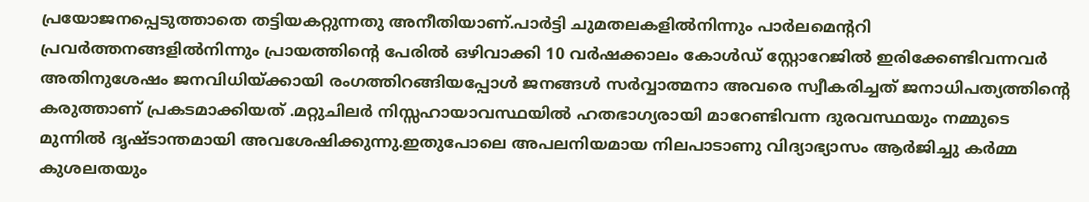പ്രയോജനപ്പെടുത്താതെ തട്ടിയകറ്റുന്നതു അനീതിയാണ്.പാർട്ടി ചുമതലകളിൽനിന്നും പാർലമെന്ററി പ്രവർത്തനങ്ങളിൽനിന്നും പ്രായത്തിന്റെ പേരിൽ ഒഴിവാക്കി 10 വർഷക്കാലം കോൾഡ് സ്റ്റോറേജിൽ ഇരിക്കേണ്ടിവന്നവർ അതിനുശേഷം ജനവിധിയ്ക്കായി രംഗത്തിറങ്ങിയപ്പോൾ ജനങ്ങൾ സർവ്വാത്മനാ അവരെ സ്വീകരിച്ചത് ജനാധിപത്യത്തിന്റെ കരുത്താണ് പ്രകടമാക്കിയത് .മറ്റുചിലർ നിസ്സഹായാവസ്ഥയിൽ ഹതഭാഗ്യരായി മാറേണ്ടിവന്ന ദുരവസ്ഥയും നമ്മുടെ മുന്നിൽ ദൃഷ്ടാന്തമായി അവശേഷിക്കുന്നു.ഇതുപോലെ അപലനിയമായ നിലപാടാണു വിദ്യാഭ്യാസം ആർജിച്ചു കർമ്മ കുശലതയും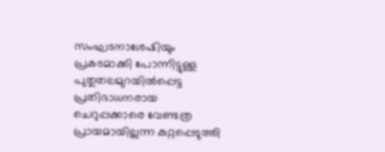സംഘടനാശേഷിയും പ്രകടമാക്കി പോന്നിട്ടുള്ള പുതുതലമുറയിൽപ്പെട്ട പ്രതിഭാധനരായ ചെറുപ്പക്കാരെ വേണ്ടത്ര പ്രായമായില്ലന്ന കുറ്റപ്പെടുത്തി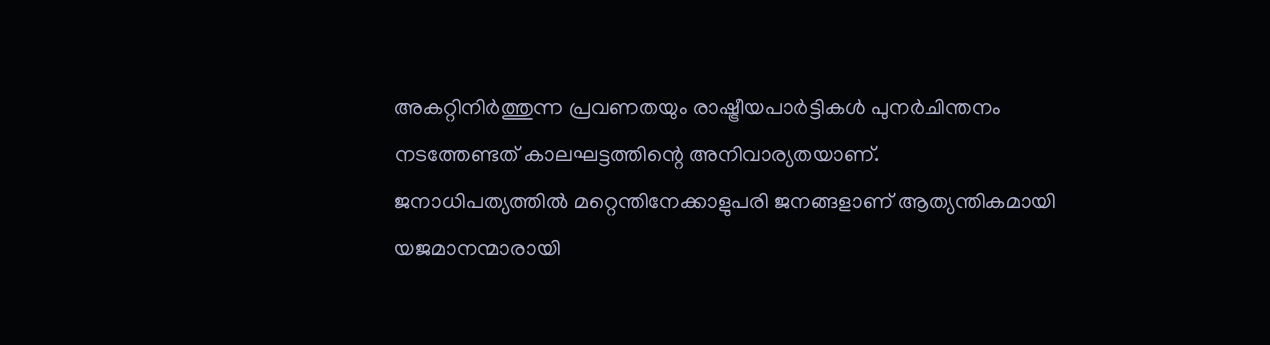അകറ്റിനിർത്തുന്ന പ്രവണതയും രാഷ്ട്രീയപാർട്ടികൾ പുനർചിന്തനം നടത്തേണ്ടത് കാലഘട്ടത്തിന്റെ അനിവാര്യതയാണ്.
ജനാധിപത്യത്തിൽ മറ്റെന്തിനേക്കാളുപരി ജനങ്ങളാണ് ആത്യന്തികമായി യജമാനന്മാരായി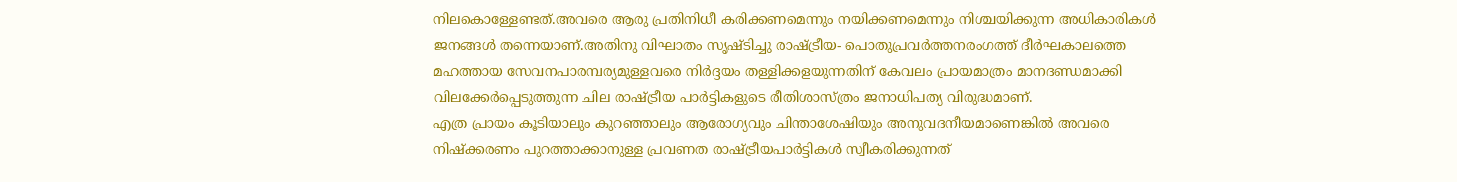നിലകൊള്ളേണ്ടത്.അവരെ ആരു പ്രതിനിധീ കരിക്കണമെന്നും നയിക്കണമെന്നും നിശ്ചയിക്കുന്ന അധികാരികൾ ജനങ്ങൾ തന്നെയാണ്.അതിനു വിഘാതം സൃഷ്ടിച്ചു രാഷ്ട്രീയ- പൊതുപ്രവർത്തനരംഗത്ത് ദീർഘകാലത്തെ മഹത്തായ സേവനപാരമ്പര്യമുള്ളവരെ നിർദ്ദയം തള്ളിക്കളയുന്നതിന് കേവലം പ്രായമാത്രം മാനദണ്ഡമാക്കി വിലക്കേർപ്പെടുത്തുന്ന ചില രാഷ്ട്രീയ പാർട്ടികളുടെ രീതിശാസ്ത്രം ജനാധിപത്യ വിരുദ്ധമാണ്.
എത്ര പ്രായം കൂടിയാലും കുറഞ്ഞാലും ആരോഗ്യവും ചിന്താശേഷിയും അനുവദനീയമാണെങ്കിൽ അവരെ നിഷ്ക്കരണം പുറത്താക്കാനുള്ള പ്രവണത രാഷ്ട്രീയപാർട്ടികൾ സ്വീകരിക്കുന്നത്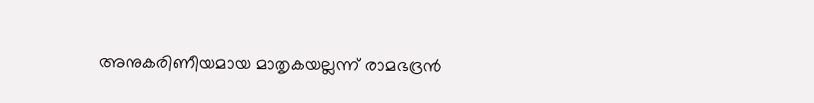അനുകരിണീയമായ മാതൃകയല്ലന്ന് രാമഭദ്രൻ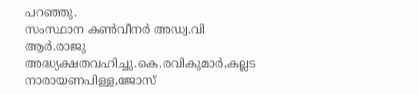പറഞ്ഞു.
സംസ്ഥാന കൺവീനർ അഡ്വ.വി ആർ.രാജു അദ്ധ്യക്ഷതവഹിച്ചു.കെ.രവികുമാർ,കല്ലട നാരായണപിള്ള,ജോസ്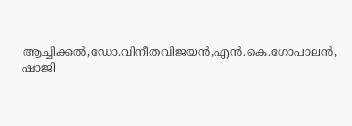ആച്ചിക്കൽ,ഡോ.വിനീതവിജയൻ,എൻ.കെ.ഗോപാലൻ, ഷാജി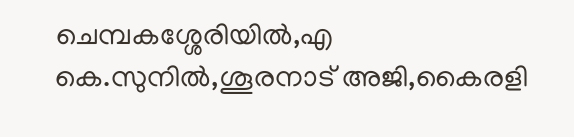ചെമ്പകശ്ശേരിയിൽ,എ കെ.സുനിൽ,ശൂരനാട് അജി,കൈരളി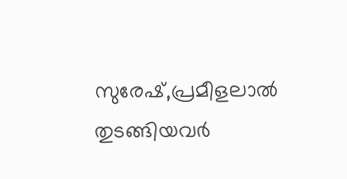സുരേഷ്,പ്രമീളലാൽ തുടങ്ങിയവർ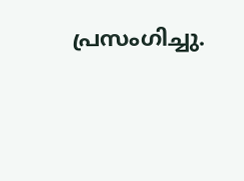പ്രസംഗിച്ചു.